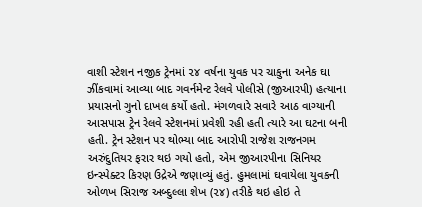વાશી સ્ટેશન નજીક ટ્રેનમાં ૨૪ વર્ષના યુવક પર ચાકુના અનેક ઘા ઝીંકવામાં આવ્યા બાદ ગવર્નમેન્ટ રેલવે પોલીસે (જીઆરપી) હત્યાના પ્રયાસનો ગુનો દાખલ કર્યો હતો. મંગળવારે સવારે આઠ વાગ્યાની આસપાસ ટ્રેન રેલવે સ્ટેશનમાં પ્રવેશી રહી હતી ત્યારે આ ઘટના બની હતી. ટ્રેન સ્ટેશન પર થોભ્યા બાદ આરોપી રાજેશ રાજનગમ અરુંદુતિયર ફરાર થઇ ગયો હતો, એમ જીઆરપીના સિનિયર ઇન્સ્પેક્ટર કિરણ ઉદ્રેએ જણાવ્યું હતું. હુમલામાં ઘવાયેલા યુવકની ઓળખ સિરાજ અબ્દુલ્લા શેખ (૨૪) તરીકે થઇ હોઇ તે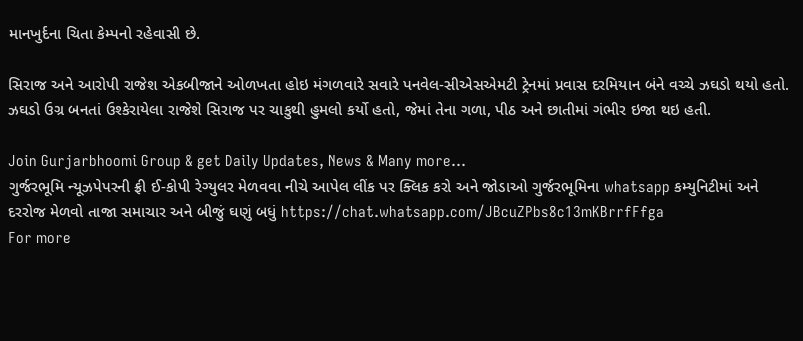માનખુર્દના ચિતા કેમ્પનો રહેવાસી છે.

સિરાજ અને આરોપી રાજેશ એકબીજાને ઓળખતા હોઇ મંગળવારે સવારે પનવેલ-સીએસએમટી ટ્રેનમાં પ્રવાસ દરમિયાન બંને વચ્ચે ઝઘડો થયો હતો. ઝઘડો ઉગ્ર બનતાં ઉશ્કેરાયેલા રાજેશે સિરાજ પર ચાકુથી હુમલો કર્યો હતો, જેમાં તેના ગળા, પીઠ અને છાતીમાં ગંભીર ઇજા થઇ હતી.

Join Gurjarbhoomi Group & get Daily Updates, News & Many more…
ગુર્જરભૂમિ ન્યૂઝપેપરની ફ્રી ઈ-કોપી રેગ્યુલર મેળવવા નીચે આપેલ લીંક પર ક્લિક કરો અને જોડાઓ ગુર્જરભૂમિના whatsapp કમ્યુનિટીમાં અને દરરોજ મેળવો તાજા સમાચાર અને બીજું ઘણું બધું https://chat.whatsapp.com/JBcuZPbs8c13mKBrrfFfga
For more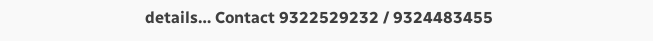details… Contact 9322529232 / 9324483455